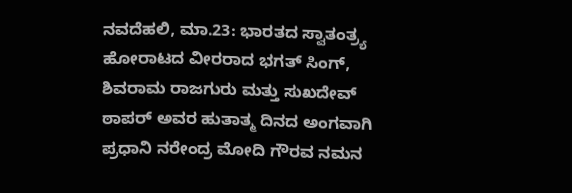ನವದೆಹಲಿ, ಮಾ.23: ಭಾರತದ ಸ್ವಾತಂತ್ರ್ಯ ಹೋರಾಟದ ವೀರರಾದ ಭಗತ್ ಸಿಂಗ್, ಶಿವರಾಮ ರಾಜಗುರು ಮತ್ತು ಸುಖದೇವ್ ಠಾಪರ್ ಅವರ ಹುತಾತ್ಮ ದಿನದ ಅಂಗವಾಗಿ ಪ್ರಧಾನಿ ನರೇಂದ್ರ ಮೋದಿ ಗೌರವ ನಮನ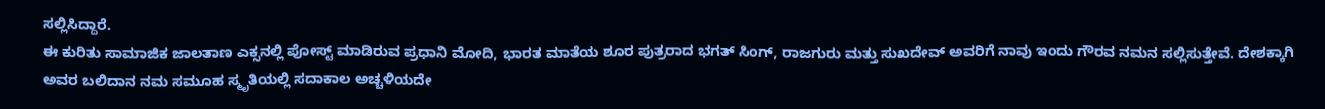ಸಲ್ಲಿಸಿದ್ದಾರೆ.
ಈ ಕುರಿತು ಸಾಮಾಜಿಕ ಜಾಲತಾಣ ಎಕ್ಸನಲ್ಲಿ ಪೋಸ್ಟ್ ಮಾಡಿರುವ ಪ್ರಧಾನಿ ಮೋದಿ, ಭಾರತ ಮಾತೆಯ ಶೂರ ಪುತ್ರರಾದ ಭಗತ್ ಸಿಂಗ್, ರಾಜಗುರು ಮತ್ತು ಸುಖದೇವ್ ಅವರಿಗೆ ನಾವು ಇಂದು ಗೌರವ ನಮನ ಸಲ್ಲಿಸುತ್ತೇವೆ. ದೇಶಕ್ಕಾಗಿ ಅವರ ಬಲಿದಾನ ನಮ ಸಮೂಹ ಸ್ಮೃತಿಯಲ್ಲಿ ಸದಾಕಾಲ ಅಚ್ಚಳಿಯದೇ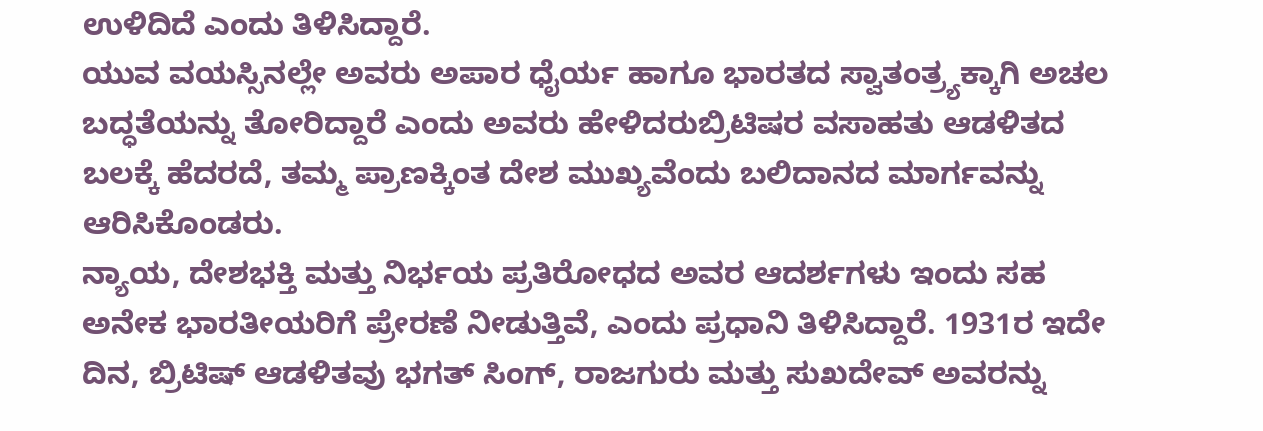ಉಳಿದಿದೆ ಎಂದು ತಿಳಿಸಿದ್ದಾರೆ.
ಯುವ ವಯಸ್ಸಿನಲ್ಲೇ ಅವರು ಅಪಾರ ಧೈರ್ಯ ಹಾಗೂ ಭಾರತದ ಸ್ವಾತಂತ್ರ್ಯಕ್ಕಾಗಿ ಅಚಲ ಬದ್ಧತೆಯನ್ನು ತೋರಿದ್ದಾರೆ ಎಂದು ಅವರು ಹೇಳಿದರುಬ್ರಿಟಿಷರ ವಸಾಹತು ಆಡಳಿತದ ಬಲಕ್ಕೆ ಹೆದರದೆ, ತಮ್ಮ ಪ್ರಾಣಕ್ಕಿಂತ ದೇಶ ಮುಖ್ಯವೆಂದು ಬಲಿದಾನದ ಮಾರ್ಗವನ್ನು ಆರಿಸಿಕೊಂಡರು.
ನ್ಯಾಯ, ದೇಶಭಕ್ತಿ ಮತ್ತು ನಿರ್ಭಯ ಪ್ರತಿರೋಧದ ಅವರ ಆದರ್ಶಗಳು ಇಂದು ಸಹ ಅನೇಕ ಭಾರತೀಯರಿಗೆ ಪ್ರೇರಣೆ ನೀಡುತ್ತಿವೆ, ಎಂದು ಪ್ರಧಾನಿ ತಿಳಿಸಿದ್ದಾರೆ. 1931ರ ಇದೇ ದಿನ, ಬ್ರಿಟಿಷ್ ಆಡಳಿತವು ಭಗತ್ ಸಿಂಗ್, ರಾಜಗುರು ಮತ್ತು ಸುಖದೇವ್ ಅವರನ್ನು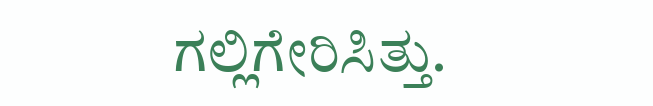ಗಲ್ಲಿಗೇರಿಸಿತ್ತು.